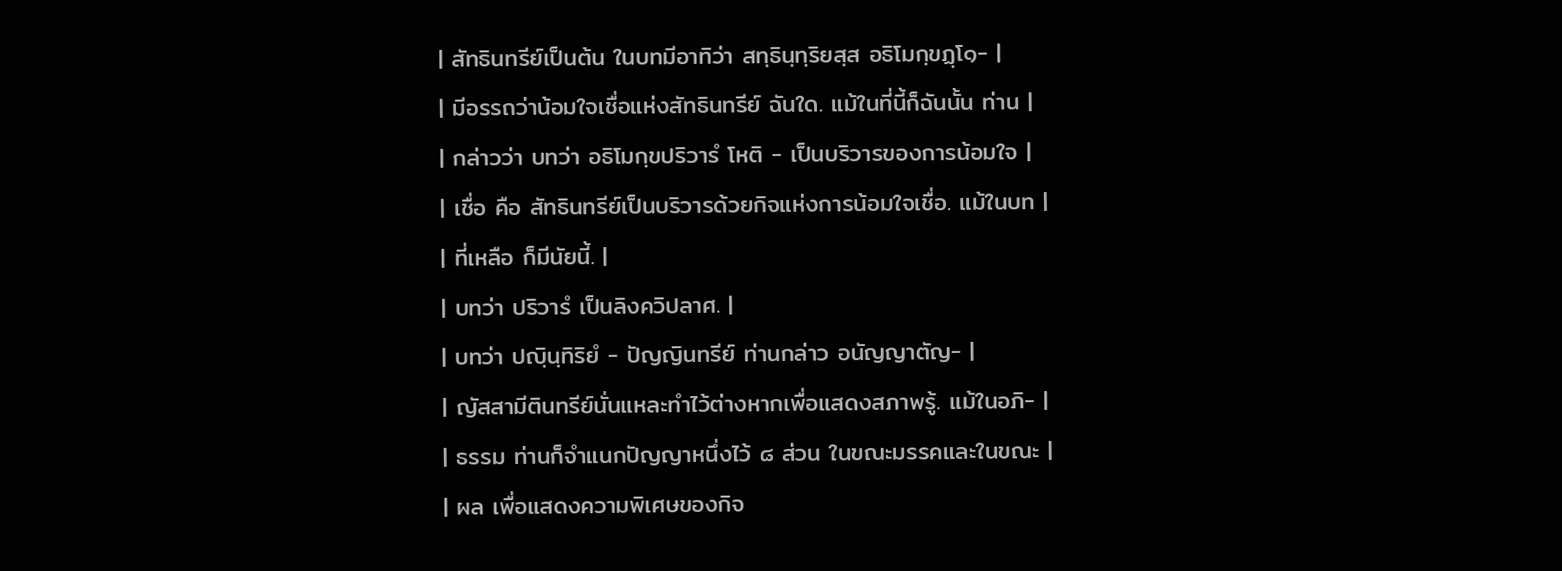| สัทธินทรีย์เป็นต้น ในบทมีอาทิว่า สทฺธินฺทฺริยสฺส อธิโมกฺขฏฺโ๑- |
| มีอรรถว่าน้อมใจเชื่อแห่งสัทธินทรีย์ ฉันใด. แม้ในที่นี้ก็ฉันนั้น ท่าน |
| กล่าวว่า บทว่า อธิโมกฺขปริวารํ โหติ - เป็นบริวารของการน้อมใจ |
| เชื่อ คือ สัทธินทรีย์เป็นบริวารด้วยกิจแห่งการน้อมใจเชื่อ. แม้ในบท |
| ที่เหลือ ก็มีนัยนี้. |
| บทว่า ปริวารํ เป็นลิงควิปลาศ. |
| บทว่า ปญฺินฺทิริยํ - ปัญญินทรีย์ ท่านกล่าว อนัญญาตัญ- |
| ญัสสามีตินทรีย์นั่นแหละทำไว้ต่างหากเพื่อแสดงสภาพรู้. แม้ในอภิ- |
| ธรรม ท่านก็จำแนกปัญญาหนึ่งไว้ ๘ ส่วน ในขณะมรรคและในขณะ |
| ผล เพื่อแสดงความพิเศษของกิจ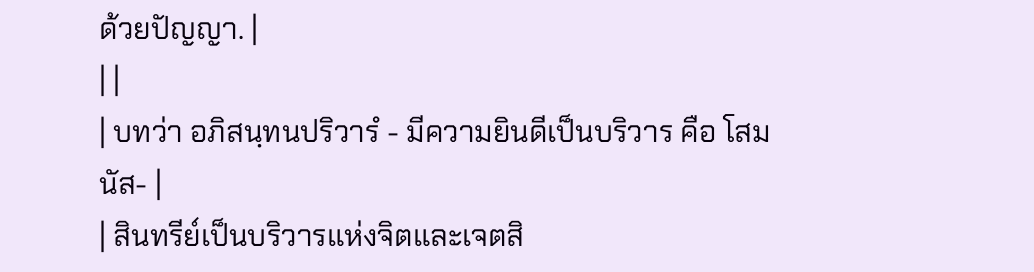ด้วยปัญญา. |
| |
| บทว่า อภิสนฺทนปริวารํ - มีความยินดีเป็นบริวาร คือ โสมนัส- |
| สินทรีย์เป็นบริวารแห่งจิตและเจตสิ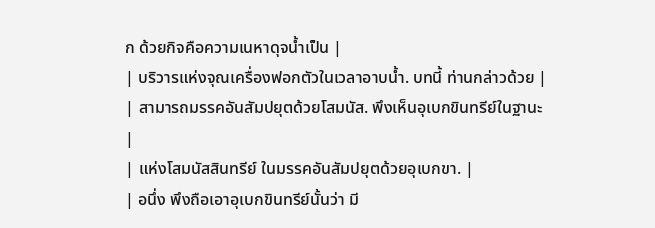ก ด้วยกิจคือความเนหาดุจน้ำเป็น |
| บริวารแห่งจุณเครื่องฟอกตัวในเวลาอาบน้ำ. บทนี้ ท่านกล่าวด้วย |
| สามารถมรรคอันสัมปยุตด้วยโสมนัส. พึงเห็นอุเบกขินทรีย์ในฐานะ |
| แห่งโสมนัสสินทรีย์ ในมรรคอันสัมปยุตด้วยอุเบกขา. |
| อนึ่ง พึงถือเอาอุเบกขินทรีย์นั้นว่า มี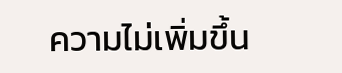ความไม่เพิ่มขึ้น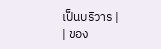เป็นบริวาร |
| ของ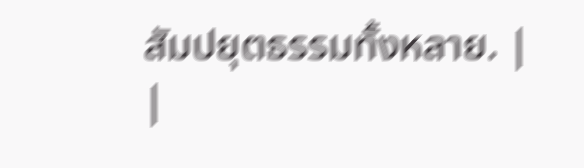สัมปยุตธรรมทั้งหลาย. |
|